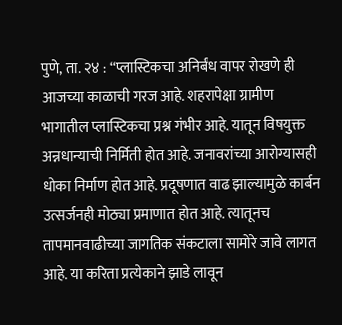पुणे, ता. २४ : ‘‘प्लास्टिकचा अनिर्बंध वापर रोखणे ही आजच्या काळाची गरज आहे. शहरापेक्षा ग्रामीण भागातील प्लास्टिकचा प्रश्न गंभीर आहे. यातून विषयुक्त अन्नधान्याची निर्मिती होत आहे. जनावरांच्या आरोग्यासही धोका निर्माण होत आहे. प्रदूषणात वाढ झाल्यामुळे कार्बन उत्सर्जनही मोठ्या प्रमाणात होत आहे. त्यातूनच तापमानवाढीच्या जागतिक संकटाला सामोरे जावे लागत आहे. या करिता प्रत्येकाने झाडे लावून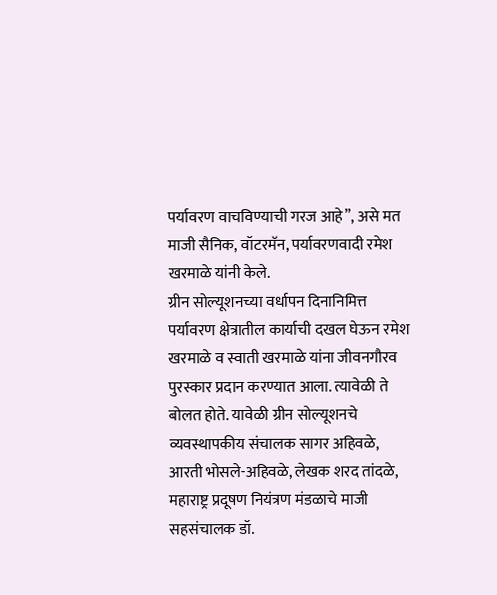पर्यावरण वाचविण्याची गरज आहे’’, असे मत माजी सैनिक, वॉटरमॅन, पर्यावरणवादी रमेश खरमाळे यांनी केले.
ग्रीन सोल्यूशनच्या वर्धापन दिनानिमित्त पर्यावरण क्षेत्रातील कार्याची दखल घेऊन रमेश खरमाळे व स्वाती खरमाळे यांना जीवनगौरव पुरस्कार प्रदान करण्यात आला. त्यावेळी ते बोलत होते. यावेळी ग्रीन सोल्यूशनचे व्यवस्थापकीय संचालक सागर अहिवळे, आरती भोसले-अहिवळे, लेखक शरद तांदळे, महाराष्ट्र प्रदूषण नियंत्रण मंडळाचे माजी सहसंचालक डॉ.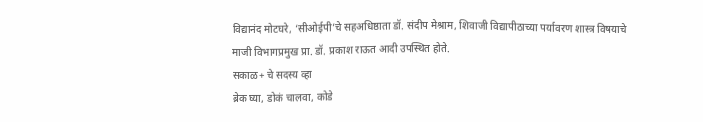विद्यानंद मोटघरे, ‘सीओईपी’चे सहअधिष्ठाता डॉ. संदीप मेश्राम, शिवाजी विद्यापीठाच्या पर्यावरण शास्त्र विषयाचे माजी विभागप्रमुख प्रा. डॉ. प्रकाश राऊत आदी उपस्थित होते.
सकाळ+ चे सदस्य व्हा
ब्रेक घ्या, डोकं चालवा, कोडे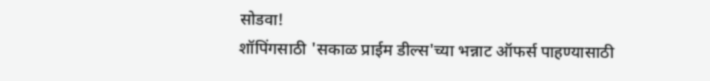सोडवा!
शॉपिंगसाठी 'सकाळ प्राईम डील्स'च्या भन्नाट ऑफर्स पाहण्यासाठी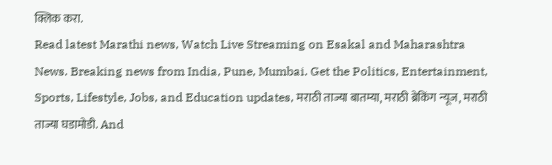क्लिक करा.
Read latest Marathi news, Watch Live Streaming on Esakal and Maharashtra News. Breaking news from India, Pune, Mumbai. Get the Politics, Entertainment, Sports, Lifestyle, Jobs, and Education updates, मराठी ताज्या बातम्या, मराठी ब्रेकिंग न्यूज, मराठी ताज्या घडामोडी. And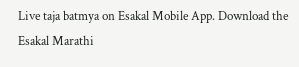Live taja batmya on Esakal Mobile App. Download the Esakal Marathi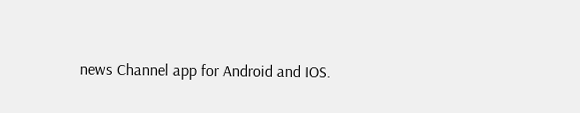news Channel app for Android and IOS.